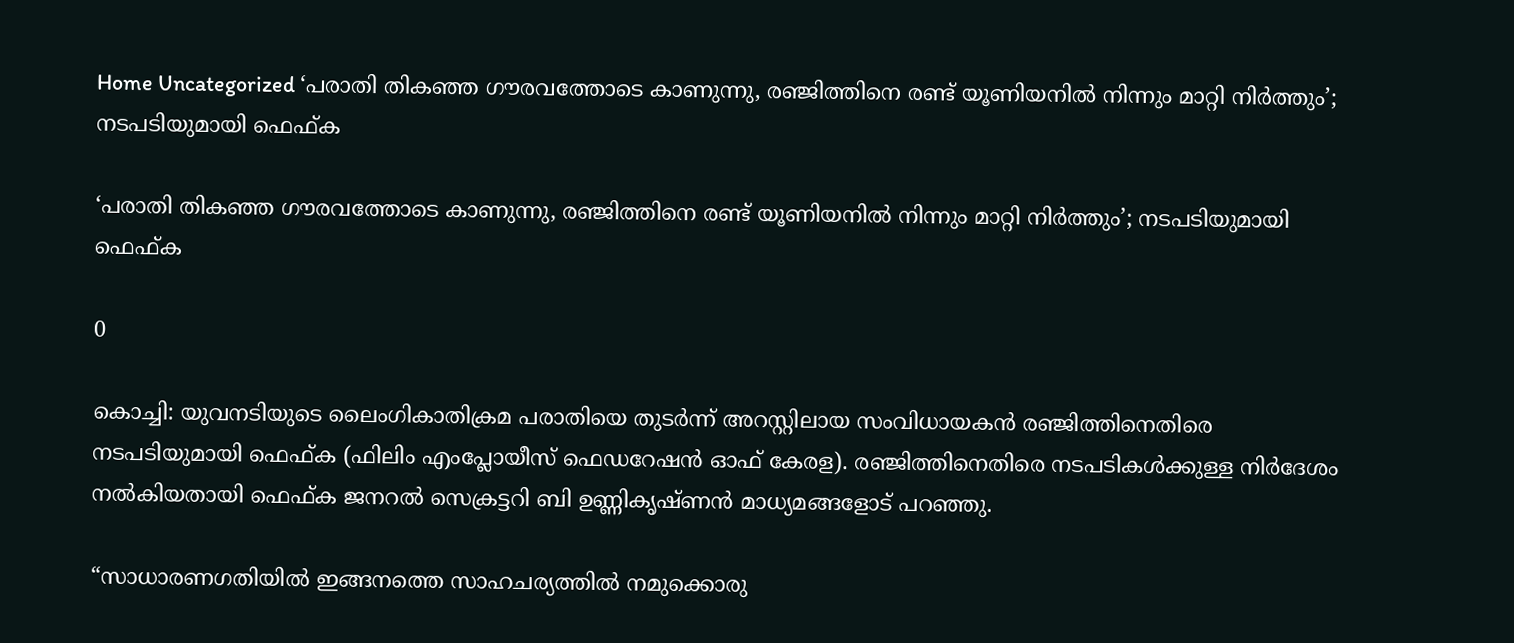Home Uncategorized ‘പരാതി തികഞ്ഞ ഗൗരവത്തോടെ കാണുന്നു, രഞ്ജിത്തിനെ രണ്ട് യൂണിയനിൽ നിന്നും മാറ്റി നിർത്തും’; നടപടിയുമായി ഫെഫ്ക

‘പരാതി തികഞ്ഞ ഗൗരവത്തോടെ കാണുന്നു, രഞ്ജിത്തിനെ രണ്ട് യൂണിയനിൽ നിന്നും മാറ്റി നിർത്തും’; നടപടിയുമായി ഫെഫ്ക

0

കൊച്ചി: യുവനടിയുടെ ലൈംഗികാതിക്രമ പരാതിയെ തുടർന്ന് അറസ്റ്റിലായ സംവിധായകൻ രഞ്ജിത്തിനെതിരെ നടപടിയുമായി ഫെഫ്ക (ഫിലിം എംപ്ലോയീസ് ഫെഡറേഷൻ ഓഫ് കേരള). രഞ്ജിത്തിനെതിരെ നടപടികൾക്കുള്ള നിർദേശം നൽകിയതായി ഫെഫ്ക ജനറൽ സെക്രട്ടറി ബി ഉണ്ണികൃഷ്ണൻ മാധ്യമങ്ങളോട് പറഞ്ഞു.

“സാധാരണഗതിയിൽ ഇങ്ങനത്തെ സാഹചര്യത്തിൽ നമുക്കൊരു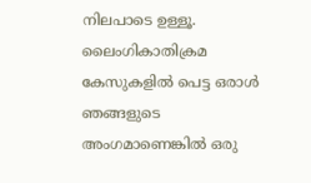നിലപാടെ ഉള്ളൂ. ലൈംഗികാതിക്രമ കേസുകളിൽ പെട്ട ഒരാൾ ഞങ്ങളുടെ അംഗമാണെങ്കിൽ ഒരു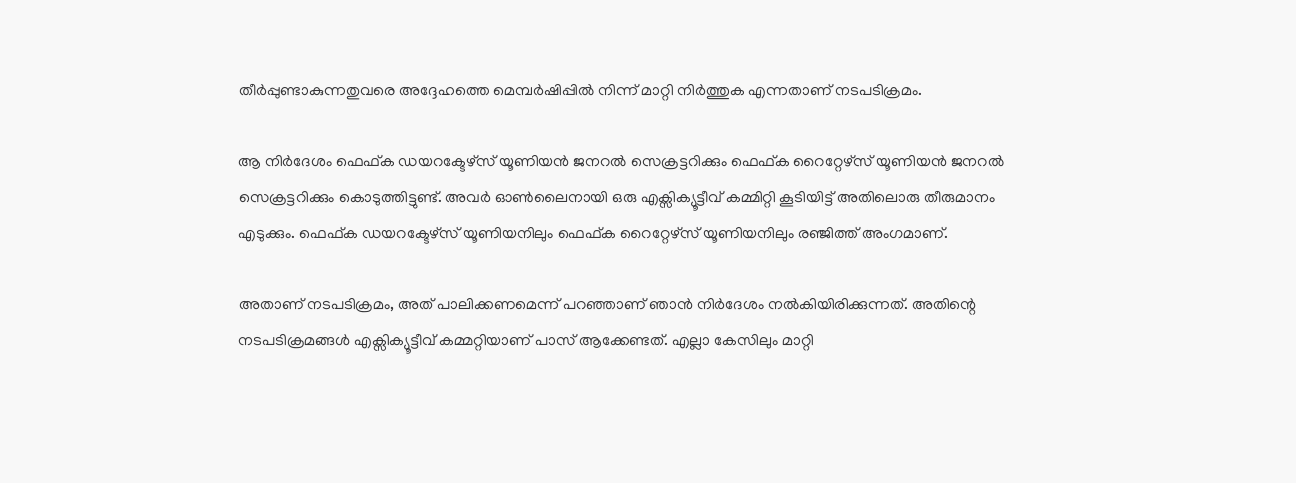തീർപ്പുണ്ടാകുന്നതുവരെ അദ്ദേഹത്തെ മെമ്പർഷിപ്പിൽ നിന്ന് മാറ്റി നിർത്തുക എന്നതാണ് നടപടിക്രമം.

ആ നിർദേശം ഫെഫ്ക ഡയറക്ടേഴ്സ് യൂണിയൻ ജനറൽ സെക്രട്ടറിക്കും ഫെഫ്ക റൈറ്റേഴ്സ് യൂണിയൻ ജനറൽ സെക്രട്ടറിക്കും കൊടുത്തിട്ടുണ്ട്. അവർ ഓൺലൈനായി ഒരു എക്സിക്യൂട്ടീവ് കമ്മിറ്റി കൂടിയിട്ട് അതിലൊരു തീരുമാനം എടുക്കും. ഫെഫ്ക ഡയറക്ടേഴ്സ് യൂണിയനിലും ഫെഫ്ക റൈറ്റേഴ്സ് യൂണിയനിലും രഞ്ജിത്ത് അംഗമാണ്.

അതാണ് നടപടിക്രമം, അത് പാലിക്കണമെന്ന് പറഞ്ഞാണ് ഞാൻ നിർദേശം നൽകിയിരിക്കുന്നത്. അതിന്റെ നടപടിക്രമങ്ങൾ എക്സിക്യൂട്ടീവ് കമ്മറ്റിയാണ് പാസ് ആക്കേണ്ടത്. എല്ലാ കേസിലും മാറ്റി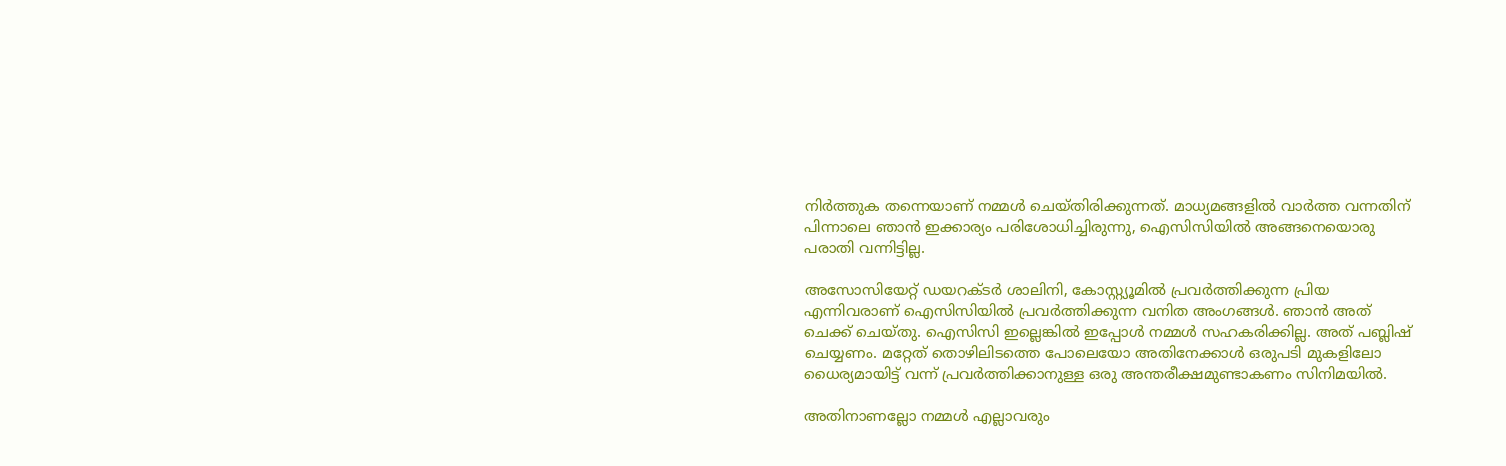നിർത്തുക തന്നെയാണ് നമ്മൾ ചെയ്തിരിക്കുന്നത്. മാധ്യമങ്ങളിൽ വാർത്ത വന്നതിന് പിന്നാലെ ഞാൻ ഇക്കാര്യം പരിശോധിച്ചിരുന്നു, ഐസിസിയിൽ അങ്ങനെയൊരു പരാതി വന്നിട്ടില്ല.

അസോസിയേറ്റ് ഡയറക്ടർ ശാലിനി, കോസ്റ്റ്യൂമിൽ പ്രവർത്തിക്കുന്ന പ്രിയ എന്നിവരാണ് ഐസിസിയിൽ പ്രവർത്തിക്കുന്ന വനിത അംഗങ്ങൾ. ഞാൻ അത് ചെക്ക് ചെയ്തു. ഐസിസി ഇല്ലെങ്കിൽ ഇപ്പോൾ നമ്മൾ സഹകരിക്കില്ല. അത് പബ്ലിഷ് ചെയ്യണം. മറ്റേത് തൊഴിലിടത്തെ പോലെയോ അതിനേക്കാൾ ഒരുപടി മുകളിലോ ധൈര്യമായിട്ട് വന്ന് പ്രവർത്തിക്കാനുള്ള ഒരു അന്തരീക്ഷമുണ്ടാകണം സിനിമയിൽ.

അതിനാണല്ലോ നമ്മൾ എല്ലാവരും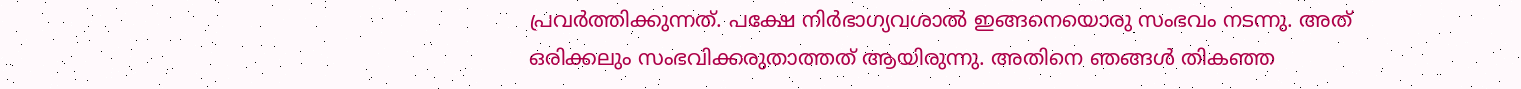പ്രവർത്തിക്കുന്നത്. പക്ഷേ നിർഭാഗ്യവശാൽ ഇങ്ങനെയൊരു സംഭവം നടന്നു. അത് ഒരിക്കലും സംഭവിക്കരുതാത്തത് ആയിരുന്നു. അതിനെ ഞങ്ങൾ തികഞ്ഞ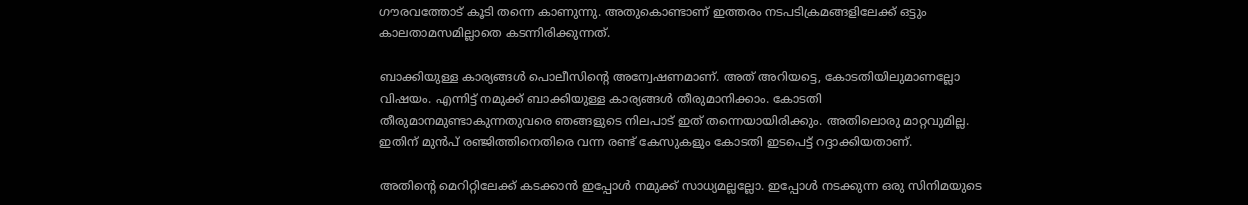ഗൗരവത്തോട് കൂടി തന്നെ കാണുന്നു. അതുകൊണ്ടാണ് ഇത്തരം നടപടിക്രമങ്ങളിലേക്ക് ഒട്ടും കാലതാമസമില്ലാതെ കടന്നിരിക്കുന്നത്.

ബാക്കിയുള്ള കാര്യങ്ങൾ പൊലീസിന്റെ അന്വേഷണമാണ്. അത് അറിയട്ടെ, കോടതിയിലുമാണല്ലോ വിഷയം. എന്നിട്ട് നമുക്ക് ബാക്കിയുള്ള കാര്യങ്ങൾ തീരുമാനിക്കാം. കോടതി തീരുമാനമുണ്ടാകുന്നതുവരെ ഞങ്ങളുടെ നിലപാട് ഇത് തന്നെയായിരിക്കും. അതിലൊരു മാറ്റവുമില്ല. ഇതിന് മുൻപ് രഞ്ജിത്തിനെതിരെ വന്ന രണ്ട് കേസുകളും കോടതി ഇടപെട്ട് റദ്ദാക്കിയതാണ്.

അതിന്റെ മെറിറ്റിലേക്ക് കടക്കാൻ ഇപ്പോൾ നമുക്ക് സാധ്യമല്ലല്ലോ. ഇപ്പോൾ നടക്കുന്ന ഒരു സിനിമയുടെ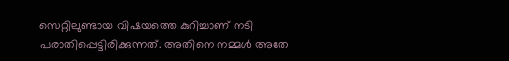സെറ്റിലുണ്ടായ വിഷയത്തെ കുറിച്ചാണ് നടി പരാതിപ്പെട്ടിരിക്കുന്നത്. അതിനെ നമ്മൾ അതേ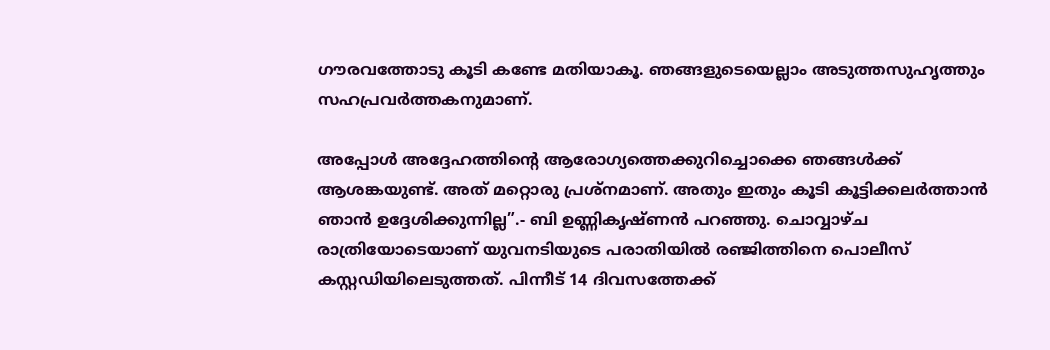ഗൗരവത്തോടു കൂടി കണ്ടേ മതിയാകൂ. ഞങ്ങളുടെയെല്ലാം അടുത്തസുഹൃത്തും സഹപ്രവർത്തകനുമാണ്.

അപ്പോൾ അദ്ദേഹത്തിന്റെ ആരോഗ്യത്തെക്കുറിച്ചൊക്കെ ഞങ്ങൾക്ക് ആശങ്കയുണ്ട്. അത് മറ്റൊരു പ്രശ്നമാണ്. അതും ഇതും കൂടി കൂട്ടിക്കലർത്താൻ ഞാൻ ഉദ്ദേശിക്കുന്നില്ല”.- ബി ഉണ്ണികൃഷ്ണൻ പറഞ്ഞു. ചൊവ്വാഴ്ച രാത്രിയോടെയാണ് യുവനടിയുടെ പരാതിയിൽ രഞ്ജിത്തിനെ പൊലീസ് കസ്റ്റഡിയിലെടുത്തത്. പിന്നീട് 14 ദിവസത്തേക്ക്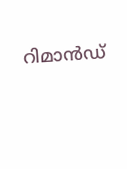റിമാന്‍ഡ്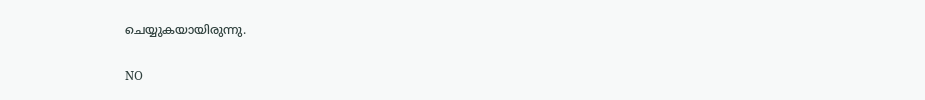ചെയ്യുകയായിരുന്നു.

NO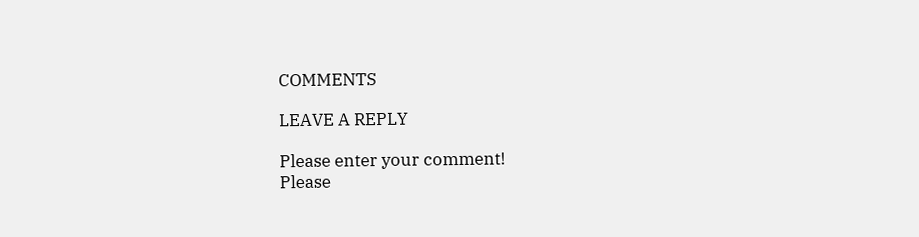COMMENTS

LEAVE A REPLY

Please enter your comment!
Please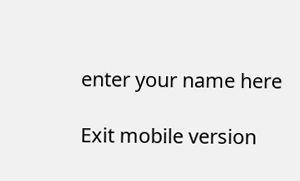enter your name here

Exit mobile version